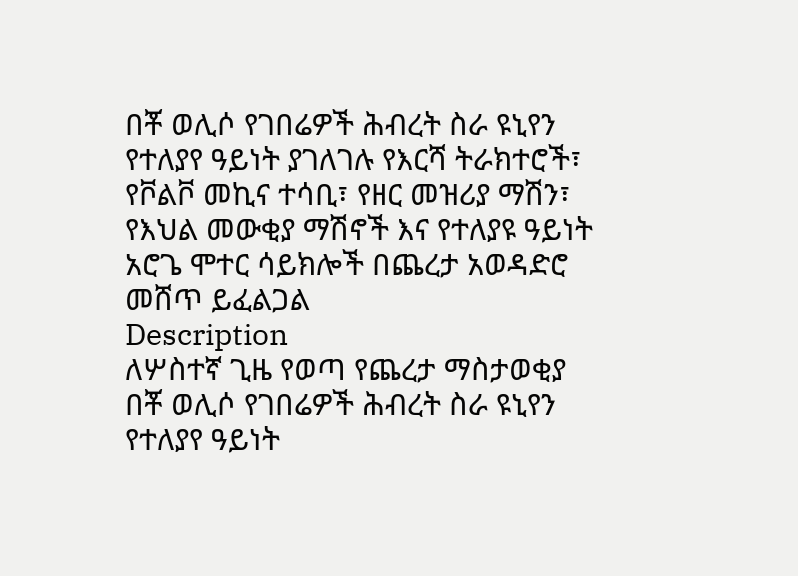በቾ ወሊሶ የገበሬዎች ሕብረት ስራ ዩኒየን የተለያየ ዓይነት ያገለገሉ የእርሻ ትራክተሮች፣ የቮልቮ መኪና ተሳቢ፣ የዘር መዝሪያ ማሽን፣ የእህል መውቂያ ማሽኖች እና የተለያዩ ዓይነት አሮጌ ሞተር ሳይክሎች በጨረታ አወዳድሮ መሸጥ ይፈልጋል
Description
ለሦስተኛ ጊዜ የወጣ የጨረታ ማስታወቂያ
በቾ ወሊሶ የገበሬዎች ሕብረት ስራ ዩኒየን የተለያየ ዓይነት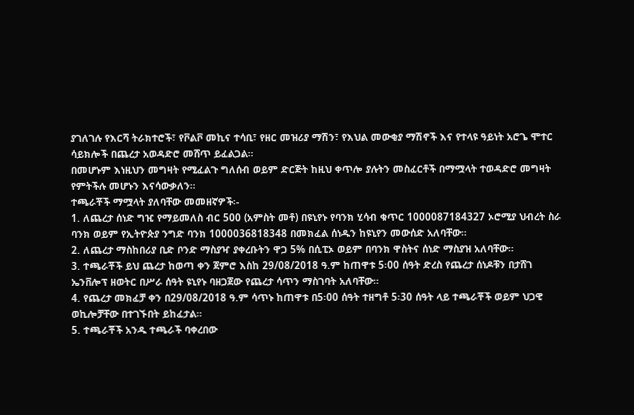ያገለገሉ የእርሻ ትራክተሮች፣ የቮልቮ መኪና ተሳቢ፣ የዘር መዝሪያ ማሽን፣ የእህል መውቂያ ማሽኖች እና የተላዩ ዓይነት አሮጌ ሞተር ሳይክሎች በጨረታ አወዳድሮ መሸጥ ይፈልጋል።
በመሆኑም እነዚህን መግዛት የሚፈልጉ ግለሰብ ወይም ድርጅት ከዚህ ቀጥሎ ያሉትን መስፈርቶች በማሟላት ተወዳድሮ መግዛት የምትችሉ መሆኑን እናሳውቃለን።
ተጫራቾች ማሟላት ያለባቸው መመዘኛዎች፡-
1. ለጨረታ ሰነድ ግዢ የማይመለስ ብር 500 (አምስት መቶ) በዩኒየኑ የባንክ ሂሳብ ቁጥር 1000087184327 ኦሮሚያ ህብረት ስራ ባንክ ወይም የኢትዮጵያ ንግድ ባንክ 1000036818348 በመክፈል ሰነዱን ከዩኒየን መውሰድ አለባቸው።
2. ለጨረታ ማስከበሪያ ቢድ ቦንድ ማስያዣ ያቀረቡትን ዋጋ 5% በሲፒኦ ወይም በባንክ ዋስትና ሰነድ ማስያዝ አለባቸው።
3. ተጫራቾች ይህ ጨረታ ከወጣ ቀን ጀምሮ እስከ 29/08/2018 ዓ.ም ከጠዋቱ 5፡00 ሰዓት ድረስ የጨረታ ሰነዶቹን በታሸገ ኤንቨሎፕ ዘወትር በሥራ ሰዓት ዩኒየኑ ባዘጋጀው የጨረታ ሳጥን ማስገባት አለባቸው።
4. የጨረታ መክፈቻ ቀን በ29/08/2018 ዓ.ም ሳጥኑ ከጠዋቱ በ5፡00 ሰዓት ተዘግቶ 5፡30 ሰዓት ላይ ተጫራቾች ወይም ህጋዊ ወኪሎቻቸው በተገኙበት ይከፈታል።
5. ተጫራቾች አንዱ ተጫራች ባቀረበው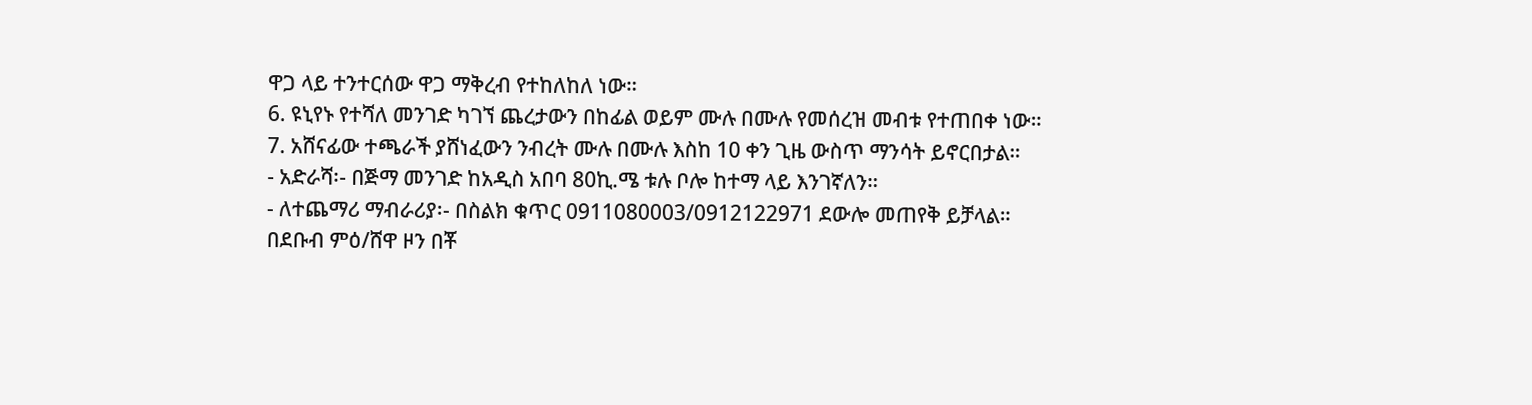ዋጋ ላይ ተንተርሰው ዋጋ ማቅረብ የተከለከለ ነው።
6. ዩኒየኑ የተሻለ መንገድ ካገኘ ጨረታውን በከፊል ወይም ሙሉ በሙሉ የመሰረዝ መብቱ የተጠበቀ ነው።
7. አሸናፊው ተጫራች ያሸነፈውን ንብረት ሙሉ በሙሉ እስከ 10 ቀን ጊዜ ውስጥ ማንሳት ይኖርበታል።
- አድራሻ፡- በጅማ መንገድ ከአዲስ አበባ 80ኪ.ሜ ቱሉ ቦሎ ከተማ ላይ እንገኛለን።
- ለተጨማሪ ማብራሪያ፡- በስልክ ቁጥር 0911080003/0912122971 ደውሎ መጠየቅ ይቻላል።
በደቡብ ምዕ/ሸዋ ዞን በቾ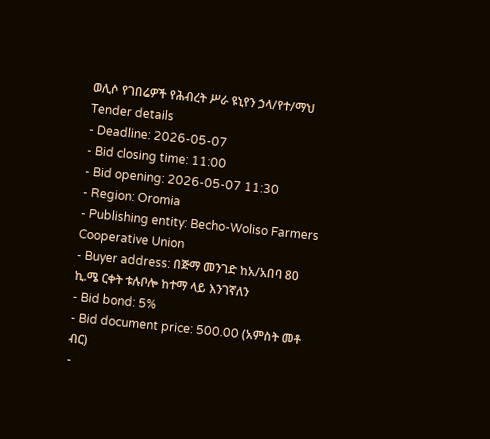ወሊሶ የገበሬዎች የሕብረት ሥራ ዩኒየን ኃላ/የተ/ማህ
Tender details
- Deadline: 2026-05-07
- Bid closing time: 11:00
- Bid opening: 2026-05-07 11:30
- Region: Oromia
- Publishing entity: Becho-Woliso Farmers Cooperative Union
- Buyer address: በጅማ መንገድ ከአ/አበባ 80 ኪ.ሜ ርቀት ቱሉቦሎ ከተማ ላይ እንገኛለን
- Bid bond: 5%
- Bid document price: 500.00 (አምስት መቶ ብር)
-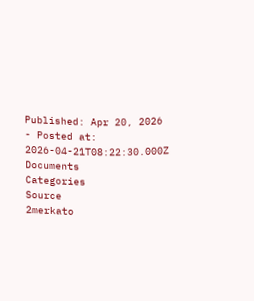Published: Apr 20, 2026
- Posted at: 2026-04-21T08:22:30.000Z
Documents
Categories
Source
2merkato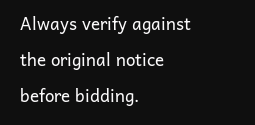Always verify against the original notice before bidding.